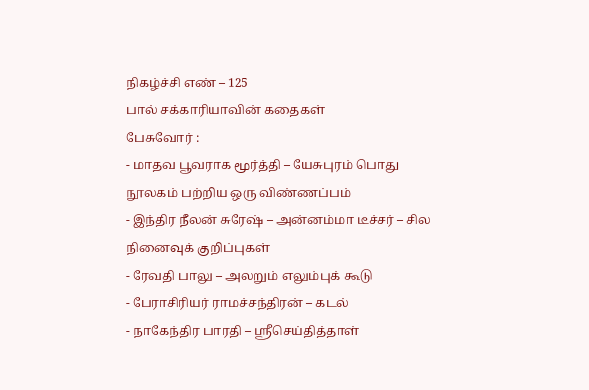நிகழ்ச்சி எண் – 125
பால் சக்காரியாவின் கதைகள்
பேசுவோர் :
- மாதவ பூவராக மூர்த்தி – யேசுபுரம் பொது நூலகம் பற்றிய ஒரு விண்ணப்பம்
- இந்திர நீலன் சுரேஷ் – அன்னம்மா டீச்சர் – சில நினைவுக் குறிப்புகள்
- ரேவதி பாலு – அலறும் எலும்புக் கூடு
- பேராசிரியர் ராமச்சந்திரன் – கடல்
- நாகேந்திர பாரதி – ஸ்ரீசெய்தித்தாள்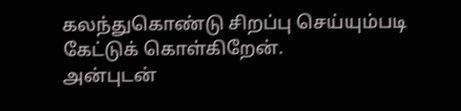கலந்துகொண்டு சிறப்பு செய்யும்படி கேட்டுக் கொள்கிறேன்.
அன்புடன்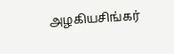அழகியசிங்கர்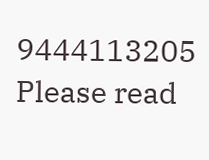9444113205
Please read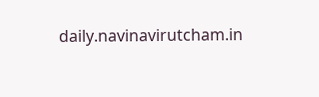daily.navinavirutcham.in